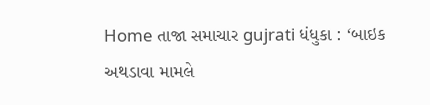Home તાજા સમાચાર gujrati ધંધુકા : ‘બાઇક અથડાવા મામલે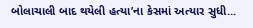બોલાચાલી બાદ થયેલી હત્યા’ના કેસમાં અત્યાર સુધી...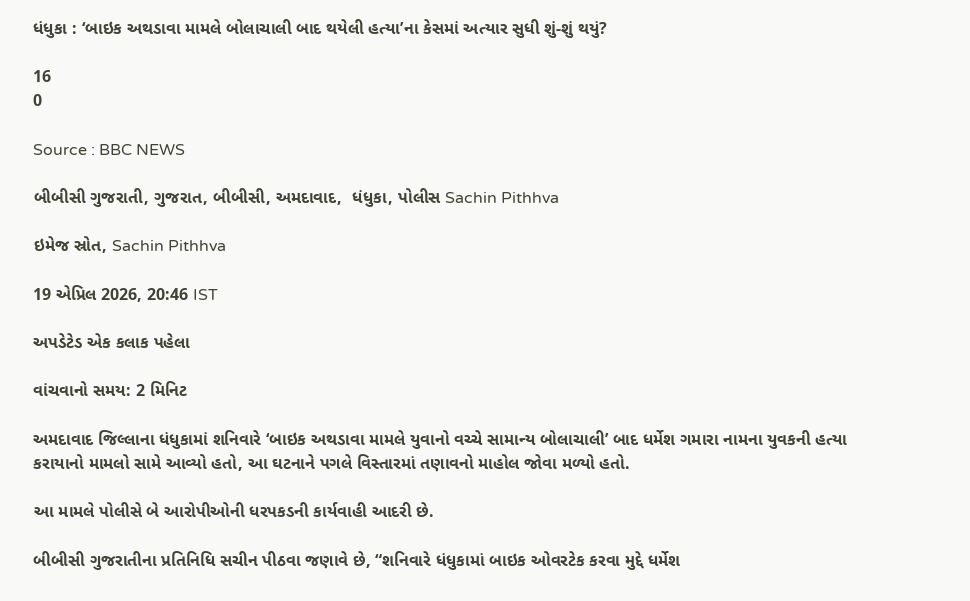ધંધુકા : ‘બાઇક અથડાવા મામલે બોલાચાલી બાદ થયેલી હત્યા’ના કેસમાં અત્યાર સુધી શું-શું થયું?

16
0

Source : BBC NEWS

બીબીસી ગુજરાતી, ગુજરાત, બીબીસી, અમદાવાદ,  ધંધુકા, પોલીસ Sachin Pithhva

ઇમેજ સ્રોત, Sachin Pithhva

19 એપ્રિલ 2026, 20:46 IST

અપડેટેડ એક કલાક પહેલા

વાંચવાનો સમય: 2 મિનિટ

અમદાવાદ જિલ્લાના ધંધુકામાં શનિવારે ‘બાઇક અથડાવા મામલે યુવાનો વચ્ચે સામાન્ય બોલાચાલી’ બાદ ધર્મેશ ગમારા નામના યુવકની હત્યા કરાયાનો મામલો સામે આવ્યો હતો, આ ઘટનાને પગલે વિસ્તારમાં તણાવનો માહોલ જોવા મળ્યો હતો.

આ મામલે પોલીસે બે આરોપીઓની ધરપકડની કાર્યવાહી આદરી છે.

બીબીસી ગુજરાતીના પ્રતિનિધિ સચીન પીઠવા જણાવે છે, “શનિવારે ધંધુકામાં બાઇક ઓવરટેક કરવા મુદ્દે ધર્મેશ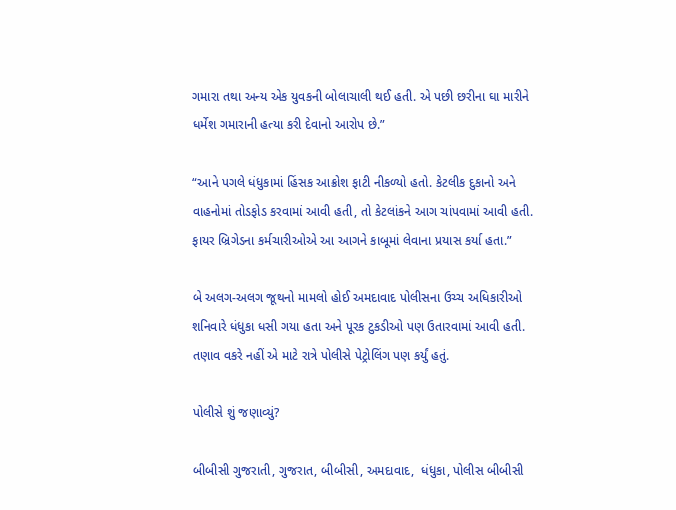ગમારા તથા અન્ય એક યુવકની બોલાચાલી થઈ હતી. એ પછી છરીના ઘા મારીને ધર્મેશ ગમારાની હત્યા કરી દેવાનો આરોપ છે.”

“આને પગલે ધંધુકામાં હિંસક આક્રોશ ફાટી નીકળ્યો હતો. કેટલીક દુકાનો અને વાહનોમાં તોડફોડ કરવામાં આવી હતી, તો કેટલાંકને આગ ચાંપવામાં આવી હતી. ફાયર બ્રિગેડના કર્મચારીઓએ આ આગને કાબૂમાં લેવાના પ્રયાસ કર્યા હતા.”

બે અલગ-અલગ જૂથનો મામલો હોઈ અમદાવાદ પોલીસના ઉચ્ચ અધિકારીઓ શનિવારે ધંધુકા ધસી ગયા હતા અને પૂરક ટુકડીઓ પણ ઉતારવામાં આવી હતી. તણાવ વકરે નહીં એ માટે રાત્રે પોલીસે પેટ્રોલિંગ પણ કર્યું હતું.

પોલીસે શું જણાવ્યું?

બીબીસી ગુજરાતી, ગુજરાત, બીબીસી, અમદાવાદ,  ધંધુકા, પોલીસ બીબીસી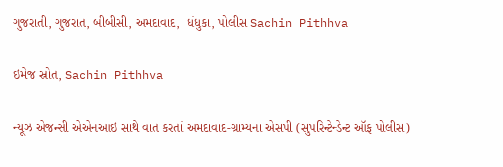ગુજરાતી, ગુજરાત, બીબીસી, અમદાવાદ,  ધંધુકા, પોલીસ Sachin Pithhva

ઇમેજ સ્રોત, Sachin Pithhva

ન્યૂઝ એજન્સી એએનઆઇ સાથે વાત કરતાં અમદાવાદ-ગ્રામ્યના એસપી (સુપરિન્ટેન્ડેન્ટ ઑફ પોલીસ)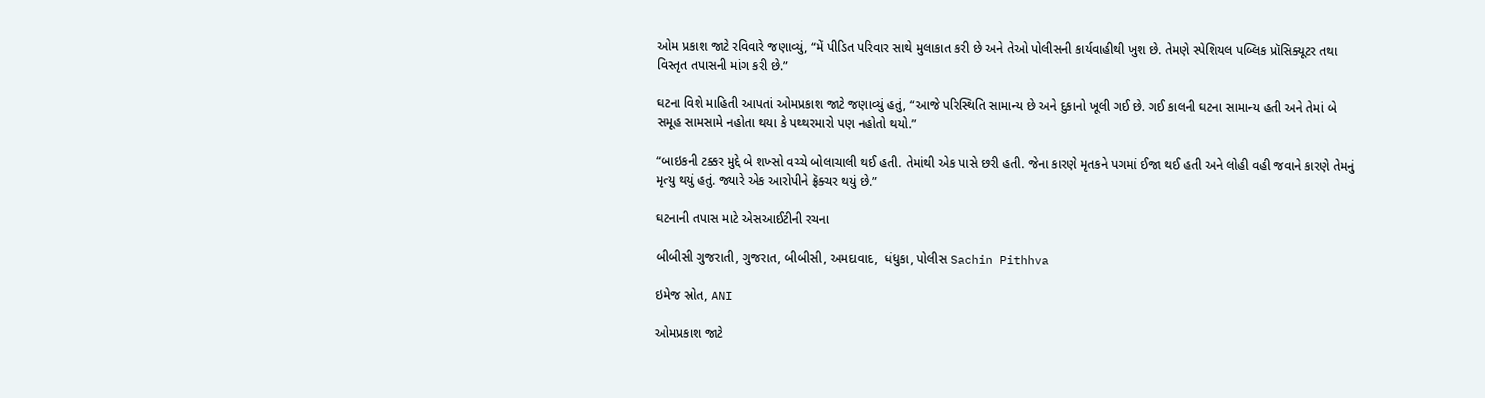ઓમ પ્રકાશ જાટે રવિવારે જણાવ્યું, “મેં પીડિત પરિવાર સાથે મુલાકાત કરી છે અને તેઓ પોલીસની કાર્યવાહીથી ખુશ છે. તેમણે સ્પેશિયલ પબ્લિક પ્રૉસિક્યૂટર તથા વિસ્તૃત તપાસની માંગ કરી છે.”

ઘટના વિશે માહિતી આપતાં ઓમપ્રકાશ જાટે જણાવ્યું હતું, “આજે પરિસ્થિતિ સામાન્ય છે અને દુકાનો ખૂલી ગઈ છે. ગઈ કાલની ઘટના સામાન્ય હતી અને તેમાં બે સમૂહ સામસામે નહોતા થયા કે પથ્થરમારો પણ નહોતો થયો.”

“બાઇકની ટક્કર મુદ્દે બે શખ્સો વચ્ચે બોલાચાલી થઈ હતી. તેમાંથી એક પાસે છરી હતી. જેના કારણે મૃતકને પગમાં ઈજા થઈ હતી અને લોહી વહી જવાને કારણે તેમનું મૃત્યુ થયું હતું. જ્યારે એક આરોપીને ફ્રૅક્ચર થયું છે.”

ઘટનાની તપાસ માટે એસઆઈટીની રચના

બીબીસી ગુજરાતી, ગુજરાત, બીબીસી, અમદાવાદ,  ધંધુકા, પોલીસ Sachin Pithhva

ઇમેજ સ્રોત, ANI

ઓમપ્રકાશ જાટે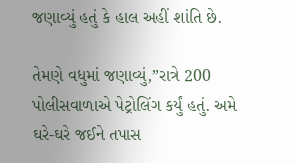જણાવ્યું હતું કે હાલ અહીં શાંતિ છે.

તેમણે વધુમાં જણાવ્યું,”રાત્રે 200 પોલીસવાળાએ પેટ્રોલિંગ કર્યું હતું. અમે ઘરે-ઘરે જઈને તપાસ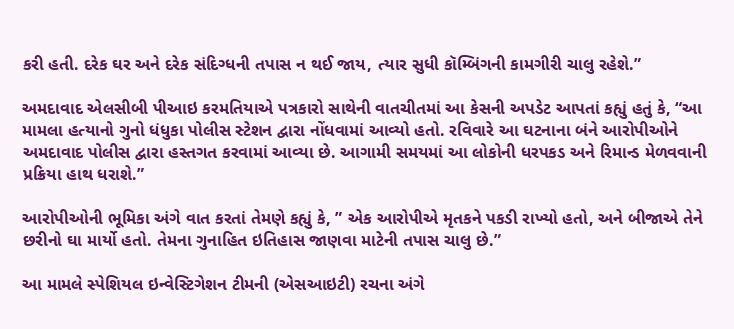કરી હતી. દરેક ઘર અને દરેક સંદિગ્ધની તપાસ ન થઈ જાય, ત્યાર સુધી કૉમ્બિંગની કામગીરી ચાલુ રહેશે.”

અમદાવાદ એલસીબી પીઆઇ કરમતિયાએ પત્રકારો સાથેની વાતચીતમાં આ કેસની અપડેટ આપતાં કહ્યું હતું કે, “આ મામલા હત્યાનો ગુનો ધંધુકા પોલીસ સ્ટેશન દ્વારા નોંધવામાં આવ્યો હતો. રવિવારે આ ઘટનાના બંને આરોપીઓને અમદાવાદ પોલીસ દ્વારા હસ્તગત કરવામાં આવ્યા છે. આગામી સમયમાં આ લોકોની ધરપકડ અને રિમાન્ડ મેળવવાની પ્રક્રિયા હાથ ધરાશે.”

આરોપીઓની ભૂમિકા અંગે વાત કરતાં તેમણે કહ્યું કે, ” એક આરોપીએ મૃતકને પકડી રાખ્યો હતો, અને બીજાએ તેને છરીનો ઘા માર્યો હતો. તેમના ગુનાહિત ઇતિહાસ જાણવા માટેની તપાસ ચાલુ છે.”

આ મામલે સ્પેશિયલ ઇન્વેસ્ટિગેશન ટીમની (એસઆઇટી) રચના અંગે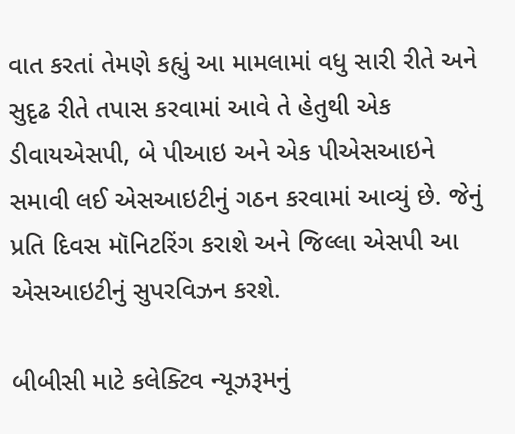વાત કરતાં તેમણે કહ્યું આ મામલામાં વધુ સારી રીતે અને સુદૃઢ રીતે તપાસ કરવામાં આવે તે હેતુથી એક ડીવાયએસપી, બે પીઆઇ અને એક પીએસઆઇને સમાવી લઈ એસઆઇટીનું ગઠન કરવામાં આવ્યું છે. જેનું પ્રતિ દિવસ મૉનિટરિંગ કરાશે અને જિલ્લા એસપી આ એસઆઇટીનું સુપરવિઝન કરશે.

બીબીસી માટે કલેક્ટિવ ન્યૂઝરૂમનું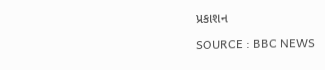પ્રકાશન

SOURCE : BBC NEWS